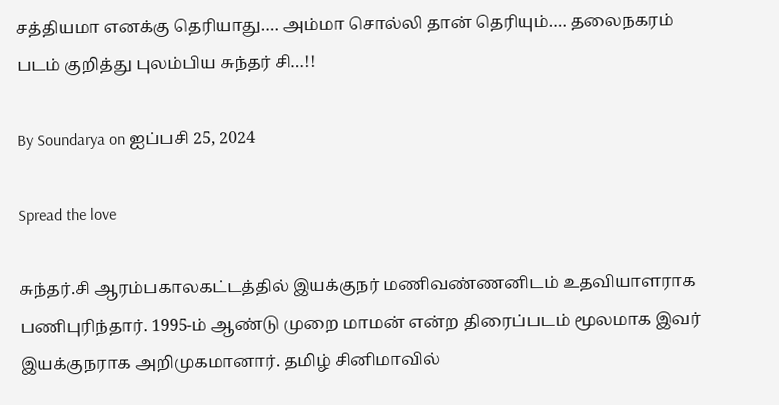சத்தியமா எனக்கு தெரியாது…. அம்மா சொல்லி தான் தெரியும்…. தலைநகரம் படம் குறித்து புலம்பிய சுந்தர் சி…!!

By Soundarya on ஐப்பசி 25, 2024

Spread the love

சுந்தர்.சி ஆரம்பகாலகட்டத்தில் இயக்குநர் மணிவண்ணனிடம் உதவியாளராக பணிபுரிந்தார். 1995-ம் ஆண்டு முறை மாமன் என்ற திரைப்படம் மூலமாக இவர் இயக்குநராக அறிமுகமானார். தமிழ் சினிமாவில்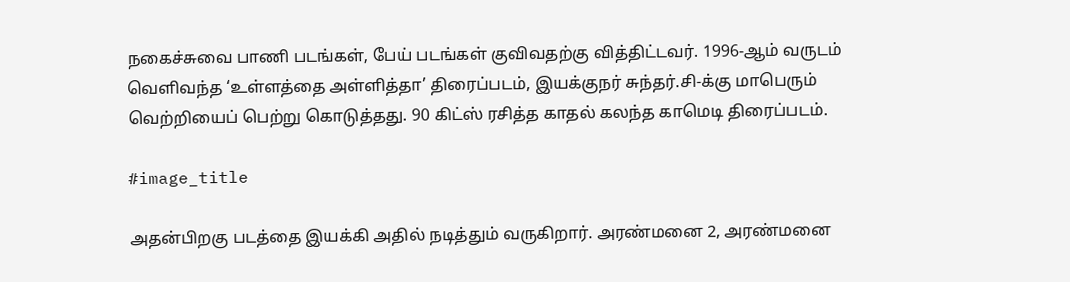நகைச்சுவை பாணி படங்கள், பேய் படங்கள் குவிவதற்கு வித்திட்டவர். 1996-ஆம் வருடம்  வெளிவந்த ‘உள்ளத்தை அள்ளித்தா’ திரைப்படம், இயக்குநர் சுந்தர்.சி-க்கு மாபெரும் வெற்றியைப் பெற்று கொடுத்தது. 90 கிட்ஸ் ரசித்த காதல் கலந்த காமெடி திரைப்படம்.

#image_title

அதன்பிறகு படத்தை இயக்கி அதில் நடித்தும் வருகிறார். அரண்மனை 2, அரண்மனை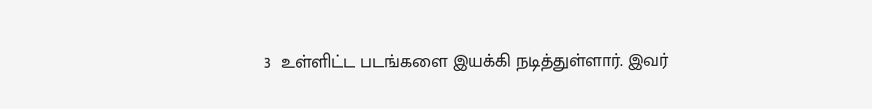3  உள்ளிட்ட படங்களை இயக்கி நடித்துள்ளார். இவர்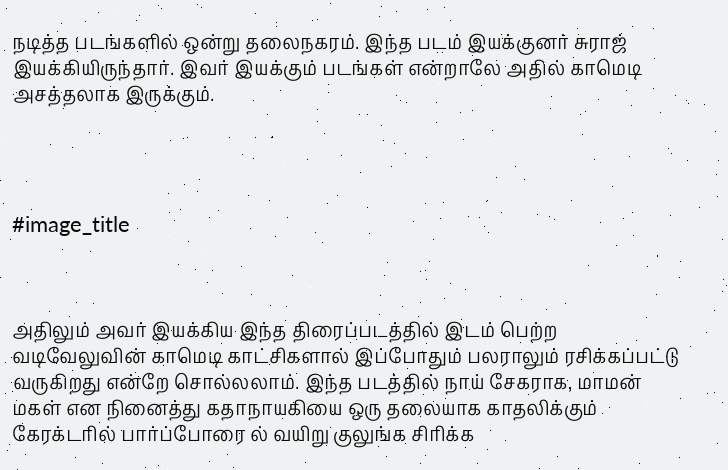நடித்த படங்களில் ஒன்று தலைநகரம். இந்த படம் இயக்குனர் சுராஜ் இயக்கியிருந்தார். இவர் இயக்கும் படங்கள் என்றாலே அதில் காமெடி அசத்தலாக இருக்கும்.




#image_title



அதிலும் அவர் இயக்கிய இந்த திரைப்படத்தில் இடம் பெற்ற வடிவேலுவின் காமெடி காட்சிகளால் இப்போதும் பலராலும் ரசிக்கப்பட்டு வருகிறது என்றே சொல்லலாம். இந்த படத்தில் நாய் சேகராக, மாமன் மகள் என நினைத்து கதாநாயகியை ஒரு தலையாக காதலிக்கும் கேரக்டரில் பார்ப்போரை ல் வயிறு குலுங்க சிரிக்க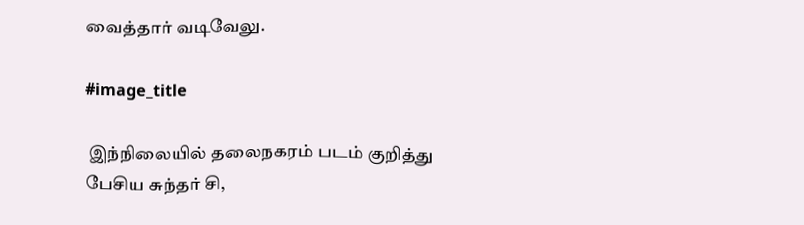வைத்தார் வடிவேலு.

#image_title

 இந்நிலையில் தலைநகரம் படம் குறித்து பேசிய சுந்தர் சி,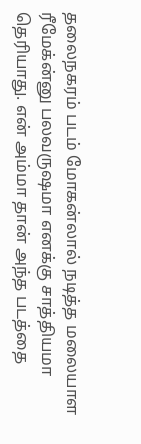தலைநகரம் படம் மோகன்லால் நடித்த மலையாள ரீமேக்ன்னு பலவருஷமா எனக்கு சாத்தியமா தெரியாது. என் அம்மா தான் அந்த படத்தை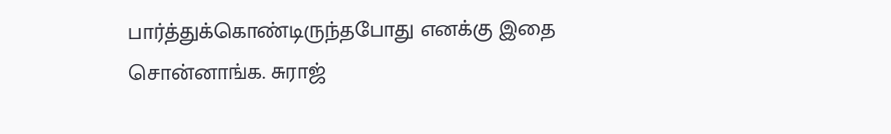பார்த்துக்கொண்டிருந்தபோது எனக்கு இதை சொன்னாங்க. சுராஜ்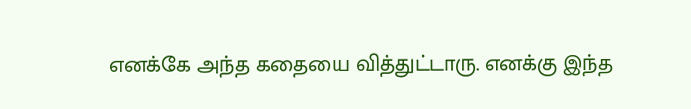எனக்கே அந்த கதையை வித்துட்டாரு. எனக்கு இந்த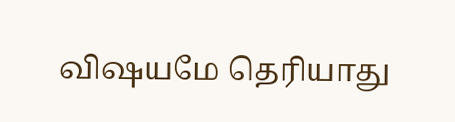விஷயமே தெரியாது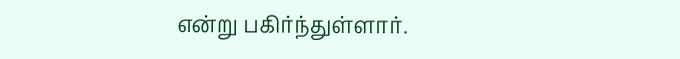என்று பகிர்ந்துள்ளார்.